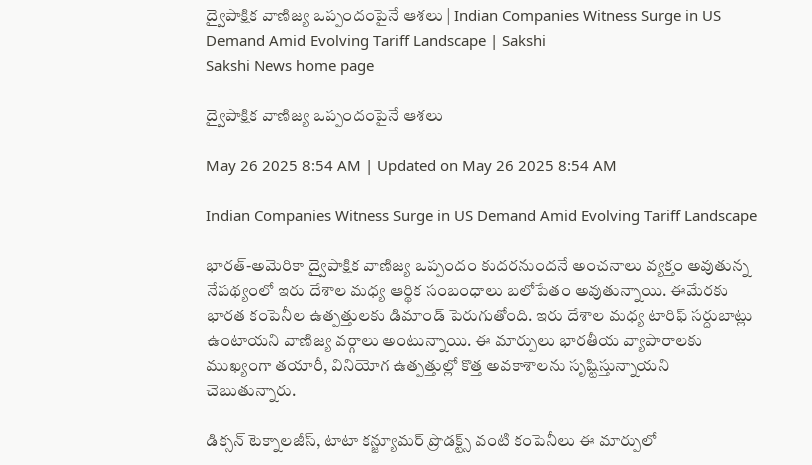ద్వైపాక్షిక వాణిజ్య ఒప్పందంపైనే ఆశలు | Indian Companies Witness Surge in US Demand Amid Evolving Tariff Landscape | Sakshi
Sakshi News home page

ద్వైపాక్షిక వాణిజ్య ఒప్పందంపైనే ఆశలు

May 26 2025 8:54 AM | Updated on May 26 2025 8:54 AM

Indian Companies Witness Surge in US Demand Amid Evolving Tariff Landscape

భారత్-అమెరికా ద్వైపాక్షిక వాణిజ్య ఒప్పందం కుదరనుందనే అంచనాలు వ్యక్తం అవుతున్న నేపథ్యంలో ఇరు దేశాల మధ్య ఆర్థిక సంబంధాలు బలోపేతం అవుతున్నాయి. ఈమేరకు భారత కంపెనీల ఉత్పత్తులకు డిమాండ్‌ పెరుగుతోంది. ఇరు దేశాల మధ్య టారిఫ్ సర్దుబాట్లు ఉంటాయని వాణిజ్య వర్గాలు అంటున్నాయి. ఈ మార్పులు భారతీయ వ్యాపారాలకు ముఖ్యంగా తయారీ, వినియోగ ఉత్పత్తుల్లో కొత్త అవకాశాలను సృష్టిస్తున్నాయని చెబుతున్నారు.

డిక్సన్ టెక్నాలజీస్, టాటా కన్జ్యూమర్ ప్రొడక్ట్స్ వంటి కంపెనీలు ఈ మార్పులో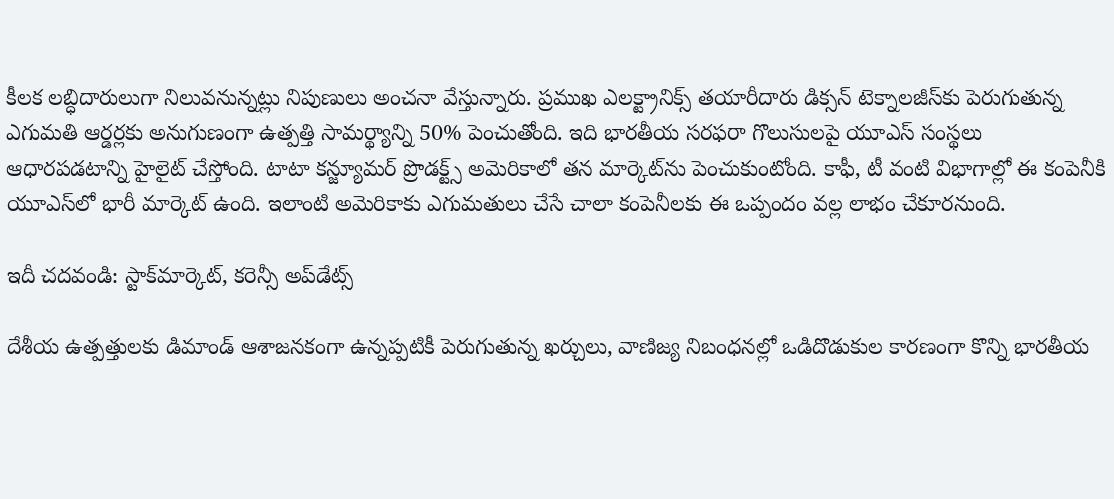కీలక లబ్ధిదారులుగా నిలువనున్నట్లు నిపుణులు అంచనా వేస్తున్నారు. ప్రముఖ ఎలక్ట్రానిక్స్ తయారీదారు డిక్సన్ టెక్నాలజీస్‌కు పెరుగుతున్న ఎగుమతి ఆర్డర్లకు అనుగుణంగా ఉత్పత్తి సామర్థ్యాన్ని 50% పెంచుతోంది. ఇది భారతీయ సరఫరా గొలుసులపై యూఎస్ సంస్థలు ఆధారపడటాన్ని హైలైట్‌ చేస్తోంది. టాటా కన్జ్యూమర్ ప్రొడక్ట్స్‌ అమెరికాలో తన మార్కెట్‌ను పెంచుకుంటోంది. కాఫీ, టీ వంటి విభాగాల్లో ఈ కంపెనీకి యూఎస్‌లో భారీ మార్కెట్‌ ఉంది. ఇలాంటి అమెరికాకు ఎగుమతులు చేసే చాలా కంపెనీలకు ఈ ఒప్పందం వల్ల లాభం చేకూరనుంది.

ఇదీ చదవండి: స్టాక్‌మార్కెట్‌, కరెన్సీ అప్‌డేట్స్‌

దేశీయ ఉత్పత్తులకు డిమాండ్ ఆశాజనకంగా ఉన్నప్పటికీ పెరుగుతున్న ఖర్చులు, వాణిజ్య నిబంధనల్లో ఒడిదొడుకుల కారణంగా కొన్ని భారతీయ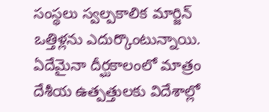సంస్థలు స్వల్పకాలిక మార్జిన్ ఒత్తిళ్లను ఎదుర్కొంటున్నాయి. ఏదేమైనా దీర్ఘకాలంలో మాత్రం దేశీయ ఉత్పత్తులకు విదేశాల్లో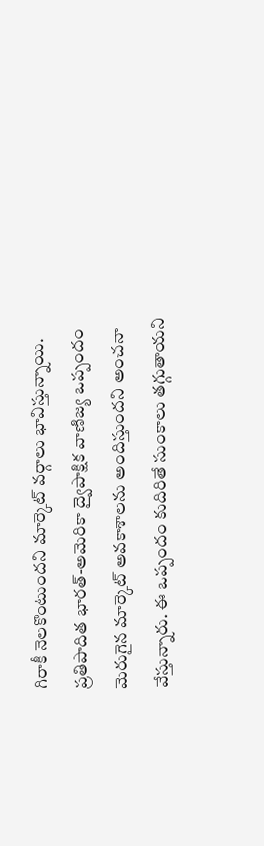గిరాకీ నెలకొంటుందని మార్కెట్‌ వర్గాలు భావిస్తున్నాయి. ప్రతిపాదిత భారత్-అమెరికా ద్వైపాక్షిక వాణిజ్య ఒప్పందం మెరుగైన మార్కెట్ అవకాశాలను అందిస్తుందని అంచనా వేస్తున్నారు. ఈ ఒప్పందం కుదిరితే సుంకాలు తగ్గుతాయని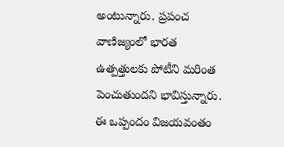అంటున్నారు. ప్రపంచ వాణిజ్యంలో భారత ఉత్పత్తులకు పోటీని మరింత పెంచుతుందని భావిస్తున్నారు. ఈ ఒప్పందం విజయవంతం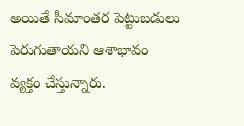అయితే సీమాంతర పెట్టుబడులు పెరుగుతాయని ఆశాభావం వ్యక్తం చేస్తున్నారు.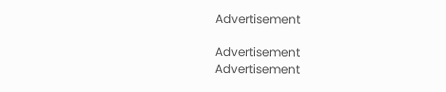Advertisement

Advertisement
Advertisement